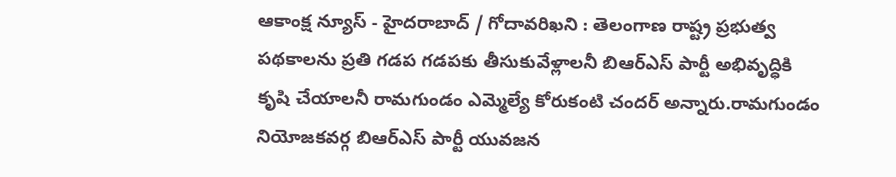ఆకాంక్ష న్యూస్ - హైదరాబాద్ / గోదావరిఖని : తెలంగాణ రాష్ట్ర ప్రభుత్వ పథకాలను ప్రతి గడప గడపకు తీసుకువేళ్లాలనీ బిఆర్ఎస్ పార్టీ అభివృద్ధికి కృషి చేయాలనీ రామగుండం ఎమ్మెల్యే కోరుకంటి చందర్ అన్నారు.రామగుండం నియోజకవర్గ బిఆర్ఎస్ పార్టీ యువజన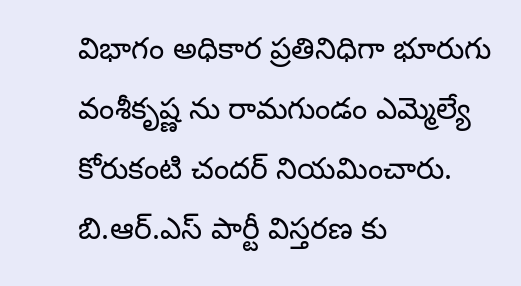విభాగం అధికార ప్రతినిధిగా భూరుగు వంశీకృష్ణ ను రామగుండం ఎమ్మెల్యే కోరుకంటి చందర్ నియమించారు. బి.ఆర్.ఎస్ పార్టీ విస్తరణ కు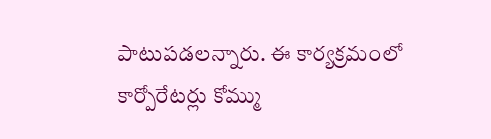పాటుపడలన్నారు. ఈ కార్యక్రమంలో కార్పోరేటర్లు కోమ్ము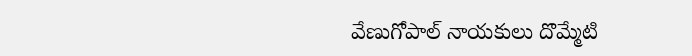వేణుగోపాల్ నాయకులు దొమ్మేటి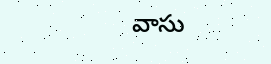వాసు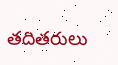తదితరులు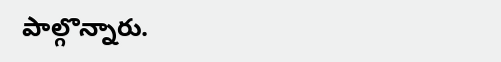పాల్గొన్నారు.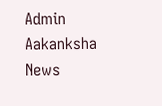Admin
Aakanksha News